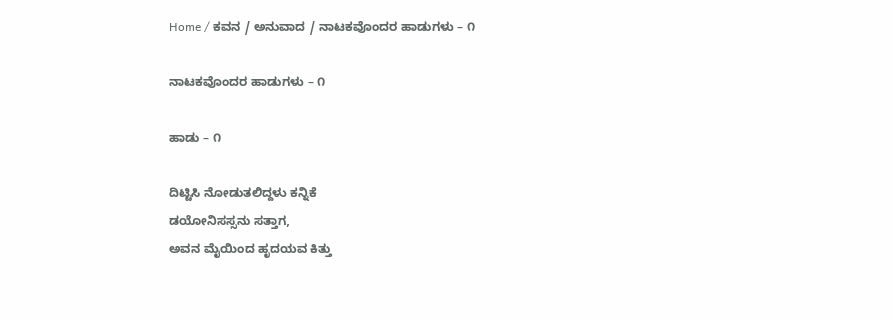Home / ಕವನ / ಅನುವಾದ / ನಾಟಕವೊಂದರ ಹಾಡುಗಳು – ೧

ನಾಟಕವೊಂದರ ಹಾಡುಗಳು – ೧

ಹಾಡು – ೧

ದಿಟ್ಟಿಸಿ ನೋಡುತಲಿದ್ದಳು ಕನ್ನಿಕೆ
ಡಯೋನಿಸಸ್ಸನು ಸತ್ತಾಗ,
ಅವನ ಮೈಯಿಂದ ಹೃದಯವ ಕಿತ್ತು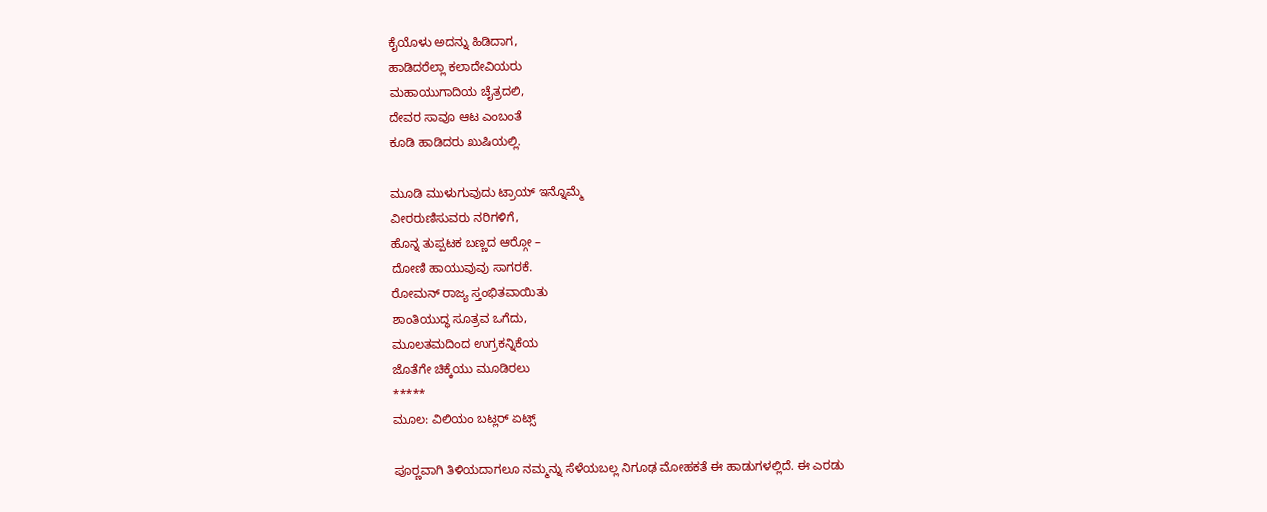ಕೈಯೊಳು ಅದನ್ನು ಹಿಡಿದಾಗ,
ಹಾಡಿದರೆಲ್ಲಾ ಕಲಾದೇವಿಯರು
ಮಹಾಯುಗಾದಿಯ ಚೈತ್ರದಲಿ,
ದೇವರ ಸಾವೂ ಆಟ ಎಂಬಂತೆ
ಕೂಡಿ ಹಾಡಿದರು ಖುಷಿಯಲ್ಲಿ.

ಮೂಡಿ ಮುಳುಗುವುದು ಟ್ರಾಯ್ ಇನ್ನೊಮ್ಮೆ
ವೀರರುಣಿಸುವರು ನರಿಗಳಿಗೆ,
ಹೊನ್ನ ತುಪ್ಪಟಕ ಬಣ್ಣದ ಆರ್‍ಗೋ –
ದೋಣಿ ಹಾಯುವುವು ಸಾಗರಕೆ.
ರೋಮನ್ ರಾಜ್ಯ ಸ್ತಂಭಿತವಾಯಿತು
ಶಾಂತಿಯುದ್ಧ ಸೂತ್ರವ ಒಗೆದು,
ಮೂಲತಮದಿಂದ ಉಗ್ರಕನ್ನಿಕೆಯ
ಜೊತೆಗೇ ಚಿಕ್ಕೆಯು ಮೂಡಿರಲು
*****
ಮೂಲ: ವಿಲಿಯಂ ಬಟ್ಲರ್ ಏಟ್ಸ್

ಪೂರ್‍ಣವಾಗಿ ತಿಳಿಯದಾಗಲೂ ನಮ್ಮನ್ನು ಸೆಳೆಯಬಲ್ಲ ನಿಗೂಢ ಮೋಹಕತೆ ಈ ಹಾಡುಗಳಲ್ಲಿದೆ. ಈ ಎರಡು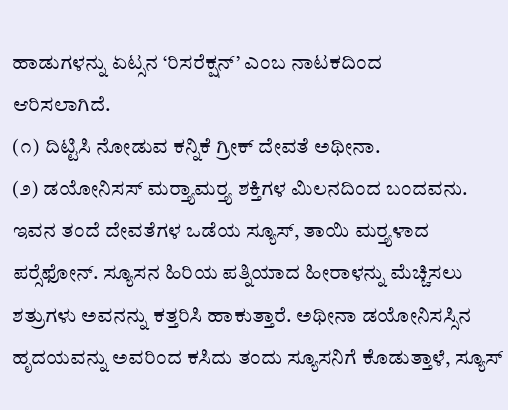ಹಾಡುಗಳನ್ನು ಏಟ್ಸನ ‘ರಿಸರೆಕ್ಷನ್’ ಎಂಬ ನಾಟಕದಿಂದ
ಆರಿಸಲಾಗಿದೆ.
(೧) ದಿಟ್ಟಿಸಿ ನೋಡುವ ಕನ್ನಿಕೆ ಗ್ರೀಕ್‌ ದೇವತೆ ಅಥೀನಾ.
(೨) ಡಯೋನಿಸಸ್ ಮರ್‍ತ್ಯಾಮರ್‍ತ್ಯ ಶಕ್ತಿಗಳ ಮಿಲನದಿಂದ ಬಂದವನು. ಇವನ ತಂದೆ ದೇವತೆಗಳ ಒಡೆಯ ಸ್ಯೂಸ್, ತಾಯಿ ಮರ್‍ತ್ಯಳಾದ ಪರ್‍ಸೆಫೋನ್. ಸ್ಯೂಸನ ಹಿರಿಯ ಪತ್ನಿಯಾದ ಹೀರಾಳನ್ನು ಮೆಚ್ಚಿಸಲು ಶತ್ರುಗಳು ಅವನನ್ನು ಕತ್ತರಿಸಿ ಹಾಕುತ್ತಾರೆ. ಅಥೀನಾ ಡಯೋನಿಸಸ್ಸಿನ ಹೃದಯವನ್ನು ಅವರಿಂದ ಕಸಿದು ತಂದು ಸ್ಯೂಸನಿಗೆ ಕೊಡುತ್ತಾಳೆ, ಸ್ಯೂಸ್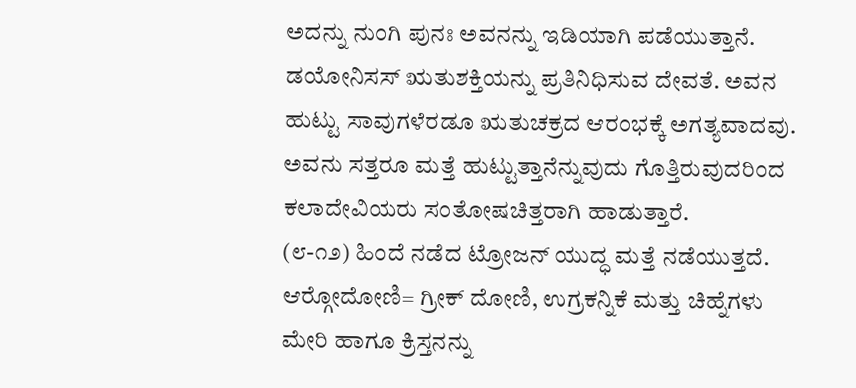ಅದನ್ನು ನುಂಗಿ ಪುನಃ ಅವನನ್ನು ಇಡಿಯಾಗಿ ಪಡೆಯುತ್ತಾನೆ. ಡಯೋನಿಸಸ್ ಋತುಶಕ್ತಿಯನ್ನು ಪ್ರತಿನಿಧಿಸುವ ದೇವತೆ. ಅವನ ಹುಟ್ಟು ಸಾವುಗಳೆರಡೂ ಋತುಚಕ್ರದ ಆರಂಭಕ್ಕೆ ಅಗತ್ಯವಾದವು. ಅವನು ಸತ್ತರೂ ಮತ್ತೆ ಹುಟ್ಟುತ್ತಾನೆನ್ನುವುದು ಗೊತ್ತಿರುವುದರಿಂದ ಕಲಾದೇವಿಯರು ಸಂತೋಷಚಿತ್ತರಾಗಿ ಹಾಡುತ್ತಾರೆ.
(೮-೧೨) ಹಿಂದೆ ನಡೆದ ಟ್ರೋಜನ್ ಯುದ್ಧ ಮತ್ತೆ ನಡೆಯುತ್ತದೆ. ಆರ್‍ಗೋದೋಣಿ= ಗ್ರೀಕ್‌ ದೋಣಿ, ಉಗ್ರಕನ್ನಿಕೆ ಮತ್ತು ಚಿಹ್ನೆಗಳು ಮೇರಿ ಹಾಗೂ ಕ್ರಿಸ್ತನನ್ನು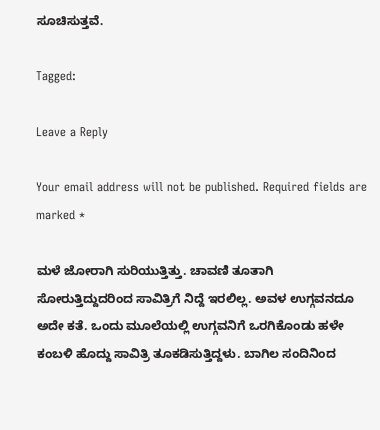ಸೂಚಿಸುತ್ತವೆ.

Tagged:

Leave a Reply

Your email address will not be published. Required fields are marked *

ಮಳೆ ಜೋರಾಗಿ ಸುರಿಯುತ್ತಿತ್ತು. ಚಾವಣಿ ತೂತಾಗಿ ಸೋರುತ್ತಿದ್ದುದರಿಂದ ಸಾವಿತ್ರಿಗೆ ನಿದ್ದೆ ಇರಲಿಲ್ಲ. ಅವಳ ಉಗ್ಗವನದೂ ಅದೇ ಕತೆ. ಒಂದು ಮೂಲೆಯಲ್ಲಿ ಉಗ್ಗವನಿಗೆ ಒರಗಿಕೊಂಡು ಹಳೇ ಕಂಬಳಿ ಹೊದ್ದು ಸಾವಿತ್ರಿ ತೂಕಡಿಸುತ್ತಿದ್ದಳು. ಬಾಗಿಲ ಸಂದಿನಿಂದ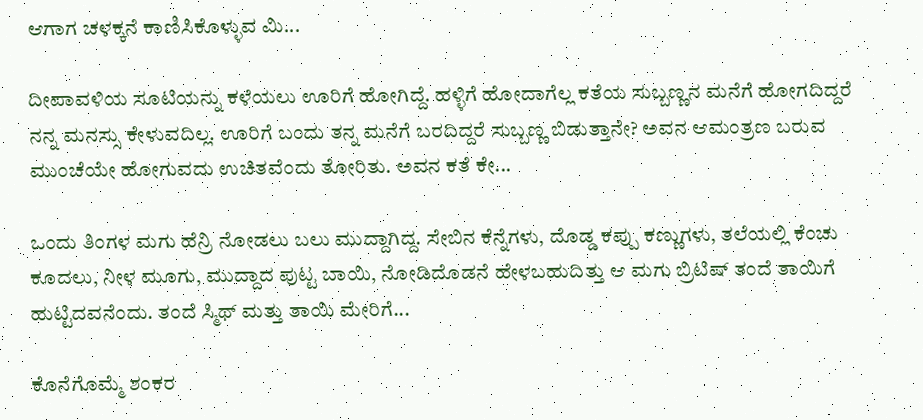ಆಗಾಗ ಚಳಕ್ಕನೆ ಕಾಣಿಸಿಕೊಳ್ಳುವ ಮಿ...

ದೀಪಾವಳಿಯ ಸೂಟಿಯನ್ನು ಕಳೆಯಲು ಊರಿಗೆ ಹೋಗಿದ್ದೆ. ಹಳ್ಳಿಗೆ ಹೋದಾಗೆಲ್ಲ ಕತೆಯ ಸುಬ್ಬಣ್ಣನ ಮನೆಗೆ ಹೋಗದಿದ್ದರೆ ನನ್ನ ಮನಸ್ಸು ಕೇಳುವದಿಲ್ಲ. ಊರಿಗೆ ಬಂದು ತನ್ನ ಮನೆಗೆ ಬರದಿದ್ದರೆ ಸುಬ್ಬಣ್ಣ ಬಿಡುತ್ತಾನೇ? ಅವನ ಆಮಂತ್ರಣ ಬರುವ ಮುಂಚೆಯೇ ಹೋಗುವದು ಉಚಿತವೆಂದು ತೋರಿತು. ಅವನ ಕತೆ ಕೇ...

ಒಂದು ತಿಂಗಳ ಮಗು ಹೆನ್ರಿ ನೋಡಲು ಬಲು ಮುದ್ದಾಗಿದ್ದ. ಸೇಬಿನ ಕೆನ್ನೆಗಳು, ದೊಡ್ಡ ಕಪ್ಪು ಕಣ್ಣುಗಳು, ತಲೆಯಲ್ಲಿ ಕೆಂಚು ಕೂದಲು, ನೀಳ ಮೂಗು, ಮುದ್ದಾದ ಪುಟ್ಟ ಬಾಯಿ, ನೋಡಿದೊಡನೆ ಹೇಳಬಹುದಿತ್ತು ಆ ಮಗು ಬ್ರಿಟಿಷ್ ತಂದೆ ತಾಯಿಗೆ ಹುಟ್ಟಿದವನೆಂದು. ತಂದೆ ಸ್ಮಿಥ್ ಮತ್ತು ತಾಯಿ ಮೇರಿಗೆ...

ಕೊನೆಗೊಮ್ಮೆ ಶಂಕರ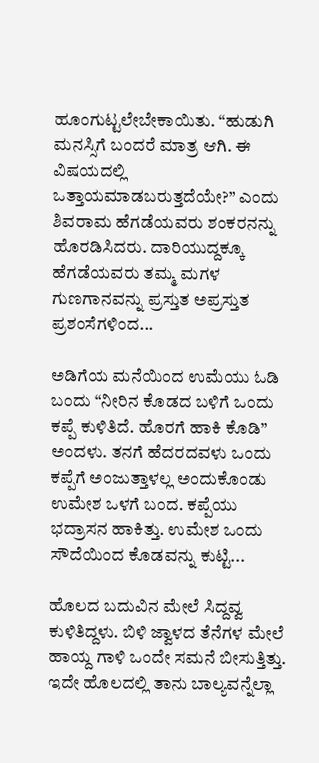ಹೂಂಗುಟ್ಟಲೇಬೇಕಾಯಿತು. “ಹುಡುಗಿ ಮನಸ್ಸಿಗೆ ಬಂದರೆ ಮಾತ್ರ ಆಗಿ. ಈ ವಿಷಯದಲ್ಲಿ ಒತ್ತಾಯಮಾಡಬರುತ್ತದೆಯೇ?” ಎಂದು ಶಿವರಾಮ ಹೆಗಡೆಯವರು ಶಂಕರನನ್ನು ಹೊರಡಿಸಿದರು. ದಾರಿಯುದ್ದಕ್ಕೂ ಹೆಗಡೆಯವರು ತಮ್ಮ ಮಗಳ ಗುಣಗಾನವನ್ನು ಪ್ರಸ್ತುತ ಅಪ್ರಸ್ತುತ ಪ್ರಶಂಸೆಗಳಿಂದ...

ಅಡಿಗೆಯ ಮನೆಯಿಂದ ಉಮೆಯು ಓಡಿ ಬಂದು “ನೀರಿನ ಕೊಡದ ಬಳಿಗೆ ಒಂದು ಕಪ್ಪೆ ಕುಳಿತಿದೆ. ಹೊರಗೆ ಹಾಕಿ ಕೊಡಿ” ಅಂದಳು. ತನಗೆ ಹೆದರದವಳು ಒಂದು ಕಪ್ಪೆಗೆ ಅಂಜುತ್ತಾಳಲ್ಲ ಅಂದುಕೊಂಡು ಉಮೇಶ ಒಳಗೆ ಬಂದ. ಕಪ್ಪೆಯು ಭದ್ರಾಸನ ಹಾಕಿತ್ತು. ಉಮೇಶ ಒಂದು ಸೌದೆಯಿಂದ ಕೊಡವನ್ನು ಕುಟ್ಟಿ...

ಹೊಲದ ಬದುವಿನ ಮೇಲೆ ಸಿದ್ದವ್ವ ಕುಳಿತಿದ್ದಳು. ಬಿಳಿ ಜ್ವಾಳದ ತೆನೆಗಳ ಮೇಲೆ ಹಾಯ್ದ ಗಾಳಿ ಒಂದೇ ಸಮನೆ ಬೀಸುತ್ತಿತ್ತು. ಇದೇ ಹೊಲದಲ್ಲಿ ತಾನು ಬಾಲ್ಯವನ್ನೆಲ್ಲಾ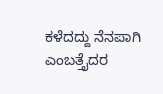ಕಳೆದದ್ದು ನೆನಪಾಗಿ ಎಂಬತ್ತೈದರ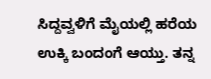ಸಿದ್ದವ್ವಳಿಗೆ ಮೈಯಲ್ಲಿ ಹರೆಯ ಉಕ್ಕಿ ಬಂದಂಗೆ ಆಯ್ತು. ತನ್ನ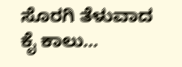ಸೊರಗಿ ತೆಳುವಾದ ಕೈ ಕಾಲು...